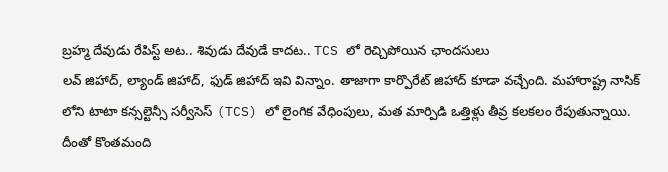బ్రహ్మ దేవుడు రేపిస్ట్ అట.. శివుడు దేవుడే కాదట.. TCS లో రెచ్చిపోయిన ఛాందసులు
లవ్ జిహాద్, ల్యాండ్ జిహాద్, ఫుడ్ జిహాద్ ఇవి విన్నాం. తాజాగా కార్పొరేట్ జిహాద్ కూడా వచ్చేంది. మహారాష్ట్ర నాసిక్ లోని టాటా కన్సల్టెన్సీ సర్వీసెస్ (TCS) లో లైంగిక వేధింపులు, మత మార్పిడి ఒత్తిళ్లు తీవ్ర కలకలం రేపుతున్నాయి. దీంతో కొంతమంది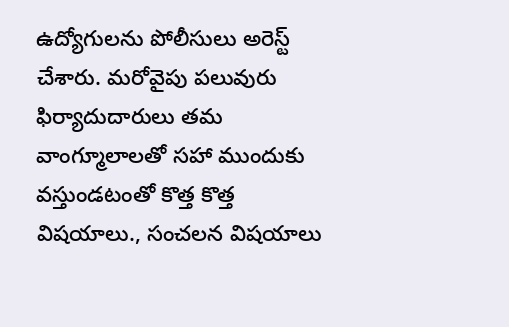ఉద్యోగులను పోలీసులు అరెస్ట్ చేశారు. మరోవైపు పలువురు ఫిర్యాదుదారులు తమ వాంగ్మూలాలతో సహా ముందుకు వస్తుండటంతో కొత్త కొత్త విషయాలు., సంచలన విషయాలు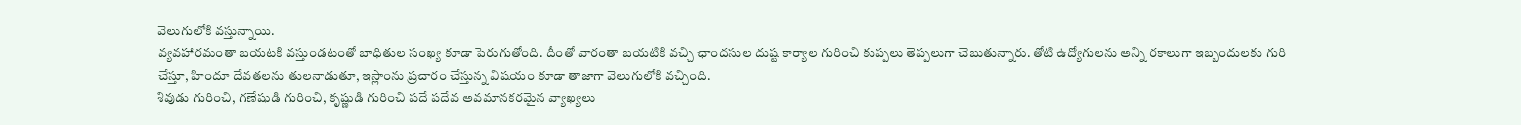వెలుగులోకి వస్తున్నాయి.
వ్యవహారమంతా బయటకి వస్తుండటంతో బాధితుల సంఖ్య కూడా పెరుగుతోంది. దీంతో వారంతా బయటికి వచ్చి ఛాందసుల దుష్ట కార్యాల గురించి కుప్పలు తెప్పలుగా చెబుతున్నారు. తోటి ఉద్యోగులను అన్ని రకాలుగా ఇబ్బందులకు గురి చేస్తూ, హిందూ దేవతలను తులనాడుతూ, ఇస్లాంను ప్రచారం చేస్తున్న విషయం కూడా తాజాగా వెలుగులోకి వచ్చింది.
శివుడు గురించి, గణేషుడి గురించి, కృష్ణుడి గురించి పదే పదేవ అవమానకరమైన వ్యాఖ్యలు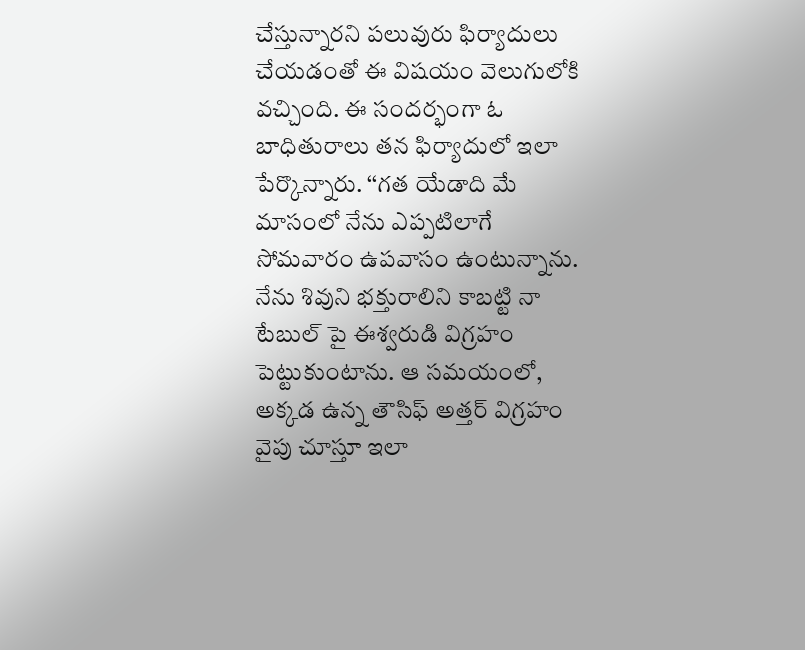చేస్తున్నారని పలువురు ఫిర్యాదులు చేయడంతో ఈ విషయం వెలుగులోకి వచ్చింది. ఈ సందర్భంగా ఓ బాధితురాలు తన ఫిర్యాదులో ఇలా పేర్కొన్నారు. ‘‘గత యేడాది మే మాసంలో నేను ఎప్పటిలాగే సోమవారం ఉపవాసం ఉంటున్నాను. నేను శివుని భక్తురాలిని కాబట్టి నా టేబుల్ పై ఈశ్వరుడి విగ్రహం పెట్టుకుంటాను. ఆ సమయంలో, అక్కడ ఉన్న తౌసిఫ్ అత్తర్ విగ్రహం వైపు చూస్తూ ఇలా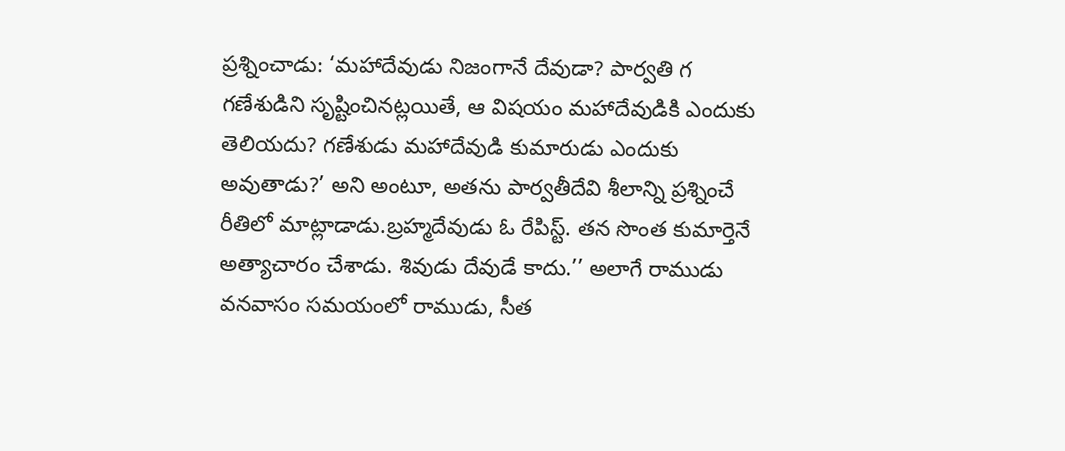ప్రశ్నించాడు: ‘మహాదేవుడు నిజంగానే దేవుడా? పార్వతి గ గణేశుడిని సృష్టించినట్లయితే, ఆ విషయం మహాదేవుడికి ఎందుకు తెలియదు? గణేశుడు మహాదేవుడి కుమారుడు ఎందుకు అవుతాడు?’ అని అంటూ, అతను పార్వతీదేవి శీలాన్ని ప్రశ్నించే రీతిలో మాట్లాడాడు.బ్రహ్మదేవుడు ఓ రేపిస్ట్. తన సొంత కుమార్తెనే అత్యాచారం చేశాడు. శివుడు దేవుడే కాదు.’’ అలాగే రాముడు వనవాసం సమయంలో రాముడు, సీత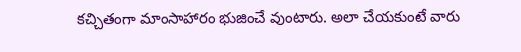కచ్చితంగా మాంసాహారం భుజించే వుంటారు. అలా చేయకుంటే వారు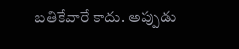బతికేవారే కాదు. అప్పుడు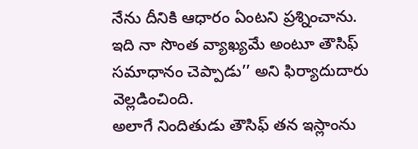నేను దీనికి ఆధారం ఏంటని ప్రశ్నించాను. ఇది నా సొంత వ్యాఖ్యమే అంటూ తౌసిఫ్ సమాధానం చెప్పాడు’’ అని ఫిర్యాదుదారు వెల్లడించింది.
అలాగే నిందితుడు తౌసిఫ్ తన ఇస్లాంను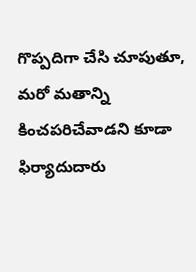గొప్పదిగా చేసి చూపుతూ, మరో మతాన్ని కించపరిచేవాడని కూడా ఫిర్యాదుదారు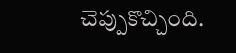చెప్పుకొచ్చింది.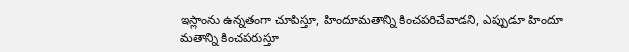ఇస్లాంను ఉన్నతంగా చూపిస్తూ, హిందూమతాన్ని కించపరిచేవాడని, ఎప్పుడూ హిందూ మతాన్ని కించపరుస్తూ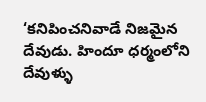‘కనిపించనివాడే నిజమైన దేవుడు. హిందూ ధర్మంలోని దేవుళ్ళు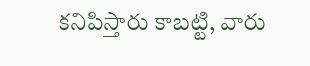కనిపిస్తారు కాబట్టి, వారు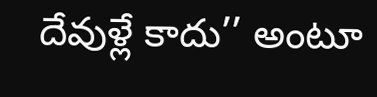దేవుళ్లే కాదు’’ అంటూ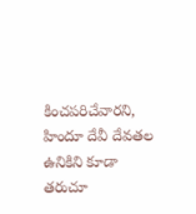కించపరిచేవారని, హిందూ దేవీ దేవతల ఉనికిని కూడా తరుచూ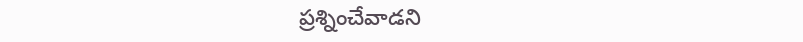ప్రశ్నించేవాడని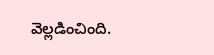వెల్లడించింది.